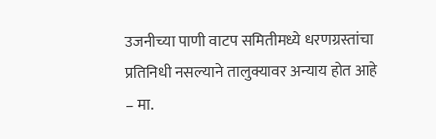उजनीच्या पाणी वाटप समितीमध्ये धरणग्रस्तांचा प्रतिनिधी नसल्याने तालुक्यावर अन्याय होत आहे – मा.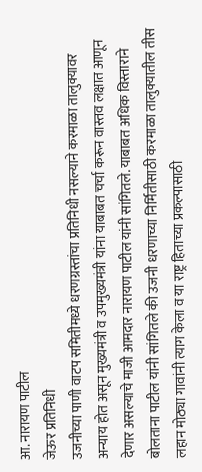आ. नारायण पाटील
जेऊर प्रतिनिधी
उजनीच्या पाणी वाटप समितीमध्ये धरणग्रस्तांचा प्रतिनिधी नसल्याने करमाळा तालुक्यावर अन्याय होत असून मुख्यमंत्री व उपमुख्यमंत्री यांना याबाबत चर्चा करून वास्तव लक्षात आणून देणार असल्याचे माजी आमदार नारायण पाटील यांनी सांगितले. याबाबत अधिक विस्ताराने बोलताना पाटील यांनी सांगितले की उजनी धरणाच्या निर्मितीसाठी करमाळा तालुक्यातील तीस लहान मोठ्या गावांनी त्याग केला व या राष्ट्र हिताच्या प्रकल्पासाठी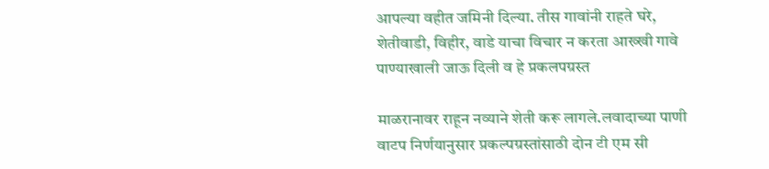आपल्या वहीत जमिनी दिल्या. तीस गावांनी राहते घरे, शेतीवाडी, विहीर, वाडे याचा विचार न करता आख्खी गावे पाण्याखाली जाऊ दिली व हे प्रकलपग्रस्त

माळरानावर राहून नव्याने शेती करू लागले.लवादाच्या पाणी वाटप निर्णयानुसार प्रकल्पग्रस्तांसाठी दोन टी एम सी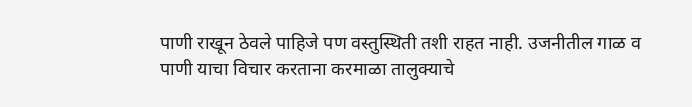पाणी राखून ठेवले पाहिजे पण वस्तुस्थिती तशी राहत नाही. उजनीतील गाळ व पाणी याचा विचार करताना करमाळा तालुक्याचे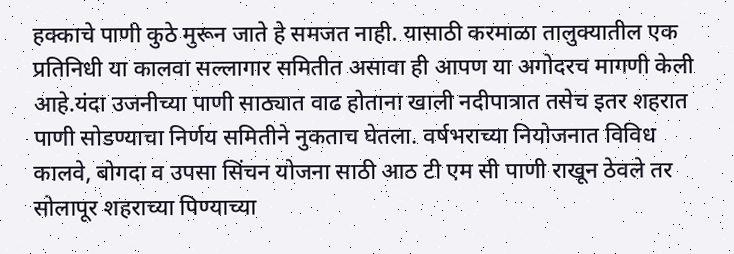हक्काचे पाणी कुठे मुरून जाते हे समजत नाही. यासाठी करमाळा तालुक्यातील एक प्रतिनिधी या कालवा सल्लागार समितीत असावा ही आपण या अगोदरच मागणी केली आहे.यंदा उजनीच्या पाणी साठ्यात वाढ होताना खाली नदीपात्रात तसेच इतर शहरात पाणी सोडण्याचा निर्णय समितीने नुकताच घेतला. वर्षभराच्या नियोजनात विविध कालवे, बोगदा व उपसा सिंचन योजना साठी आठ टी एम सी पाणी राखून ठेवले तर सोलापूर शहराच्या पिण्याच्या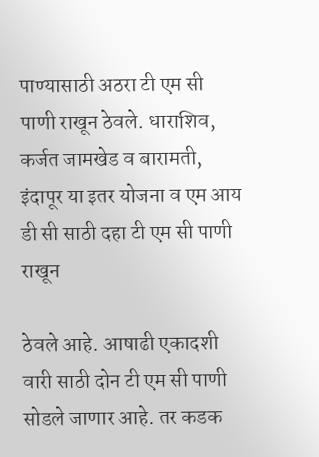पाण्यासाठी अठरा टी एम सी पाणी राखून ठेवले. धाराशिव, कर्जत जामखेड व बारामती, इंदापूर या इतर योजना व एम आय डी सी साठी दहा टी एम सी पाणी राखून

ठेवले आहे. आषाढी एकादशी वारी साठी दोन टी एम सी पाणी सोडले जाणार आहे. तर कडक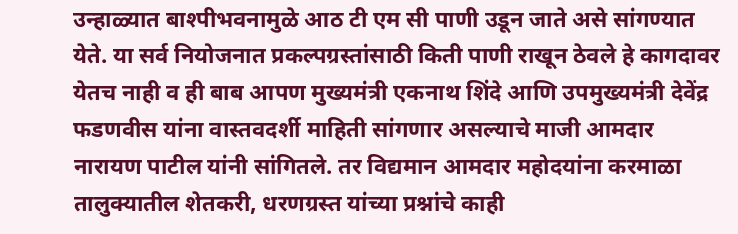उन्हाळ्यात बाश्पीभवनामुळे आठ टी एम सी पाणी उडून जाते असे सांगण्यात येते. या सर्व नियोजनात प्रकल्पग्रस्तांसाठी किती पाणी राखून ठेवले हे कागदावर येतच नाही व ही बाब आपण मुख्यमंत्री एकनाथ शिंदे आणि उपमुख्यमंत्री देवेंद्र फडणवीस यांना वास्तवदर्शी माहिती सांगणार असल्याचे माजी आमदार नारायण पाटील यांनी सांगितले. तर विद्यमान आमदार महोदयांना करमाळा तालुक्यातील शेतकरी, धरणग्रस्त यांच्या प्रश्नांचे काही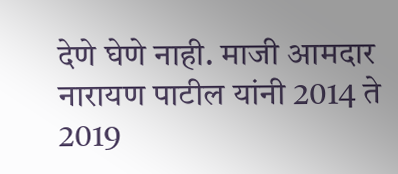देणे घेणे नाही. माजी आमदार नारायण पाटील यांनी 2014 ते 2019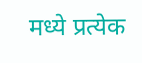मध्ये प्रत्येक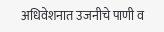अधिवेशनात उजनीचे पाणी व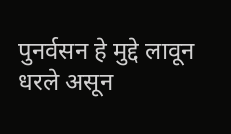पुनर्वसन हे मुद्दे लावून धरले असून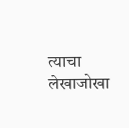त्याचा लेखाजोखा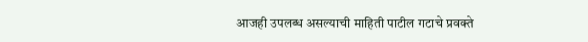आजही उपलब्ध असल्याची माहिती पाटील गटाचे प्रवक्ते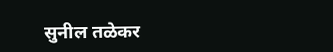सुनील तळेकर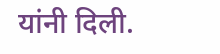यांनी दिली.